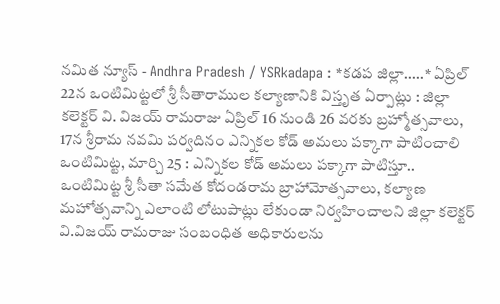నమిత న్యూస్ - Andhra Pradesh / YSRkadapa : *కడప జిల్లా.....* ఏప్రిల్ 22న ఒంటిమిట్టలో శ్రీ సీతారాముల కల్యాణానికి విస్తృత ఏర్పాట్లు : జిల్లా కలెక్టర్ వి. విజయ్ రామరాజు ఏప్రిల్ 16 నుండి 26 వరకు బ్రహ్మోత్సవాలు, 17న శ్రీరామ నవమి పర్వదినం ఎన్నికల కోడ్ అమలు పక్కాగా పాటించాలి ఒంటిమిట్ట, మార్చి 25 : ఎన్నికల కోడ్ అమలు పక్కాగా పాటిస్తూ.. ఒంటిమిట్ట శ్రీ సీతా సమేత కోదండరామ బ్రాహామోత్సవాలు, కల్యాణ మహోత్సవాన్ని ఎలాంటి లోటుపాట్లు లేకుండా నిర్వహించాలని జిల్లా కలెక్టర్ వి.విజయ్ రామరాజు సంబంధిత అధికారులను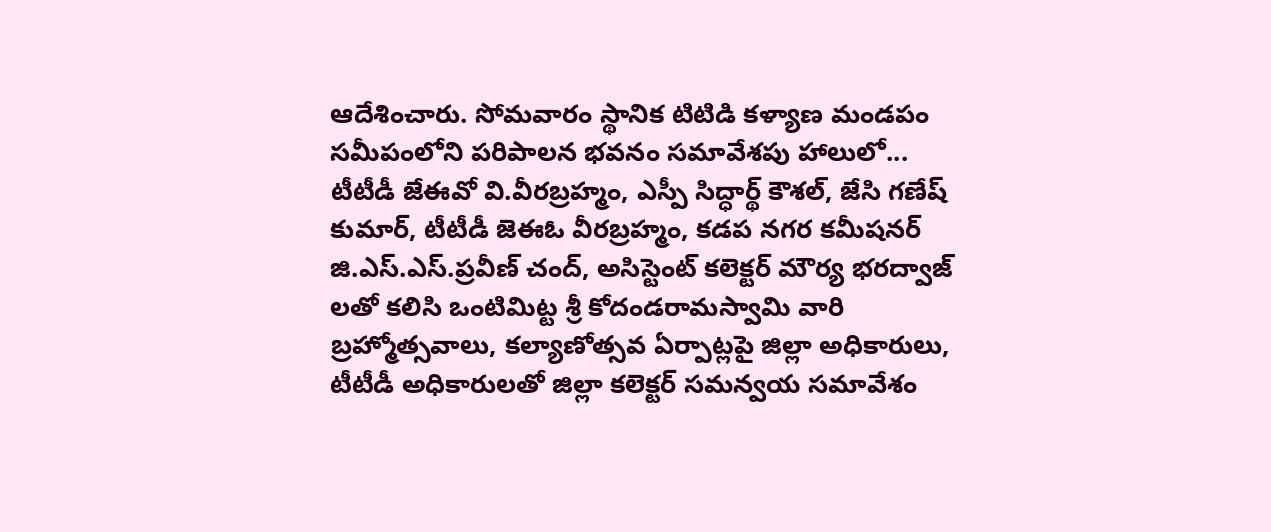ఆదేశించారు. సోమవారం స్థానిక టిటిడి కళ్యాణ మండపం సమీపంలోని పరిపాలన భవనం సమావేశపు హాలులో... టీటీడీ జేఈవో వి.వీరబ్రహ్మం, ఎస్పీ సిద్ధార్థ్ కౌశల్, జేసి గణేష్ కుమార్, టీటీడీ జెఈఓ వీరబ్రహ్మం, కడప నగర కమీషనర్ జి.ఎస్.ఎస్.ప్రవీణ్ చంద్, అసిస్టెంట్ కలెక్టర్ మౌర్య భరద్వాజ్ లతో కలిసి ఒంటిమిట్ట శ్రీ కోదండరామస్వామి వారి బ్రహ్మోత్సవాలు, కల్యాణోత్సవ ఏర్పాట్లపై జిల్లా అధికారులు, టీటీడీ అధికారులతో జిల్లా కలెక్టర్ సమన్వయ సమావేశం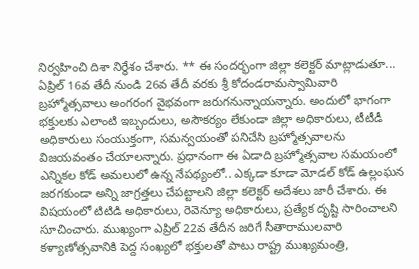నిర్వహించి దిశా నిర్ధేశం చేశారు. ** ఈ సందర్భంగా జిల్లా కలెక్టర్ మాట్లాడుతూ... ఏప్రిల్ 16వ తేదీ నుండి 26వ తేదీ వరకు శ్రీ కోదండరామస్వామివారి బ్రహ్మోత్సవాలు అంగరంగ వైభవంగా జరుగనున్నాయన్నారు. అందులో భాగంగా భక్తులకు ఎలాంటి ఇబ్బందులు, అసౌకర్యం లేకుండా జిల్లా అధికారులు, టీటీడీ అధికారులు సంయుక్తంగా, సమన్వయంతో పనిచేసి బ్రహ్మోత్సవాలను విజయవంతం చేయాలన్నారు. ప్రధానంగా ఈ ఏడాది బ్రహ్మోత్సవాల సమయంలో ఎన్నికల కోడ్ అమలులో ఉన్న నేపథ్యంలో.. ఎక్కడా కూడా మోడల్ కోడ్ ఉల్లంఘన జరగకుండా అన్ని జాగ్రత్తలు చేపట్టాలని జిల్లా కలెక్టర్ అదేశలు జారీ చేశారు. ఈ విషయంలో టిటిడి అధికారులు, రెవెన్యూ అధికారులు, ప్రత్యేక దృష్టి సారించాలని సూచించారు. ముఖ్యంగా ఎప్రిల్ 22వ తేదీన జరిగే సీతారాములవారి కళ్యాణోత్సవానికి పెద్ద సంఖ్యలో భక్తులతో పాటు రాష్ట్ర ముఖ్యమంత్రి,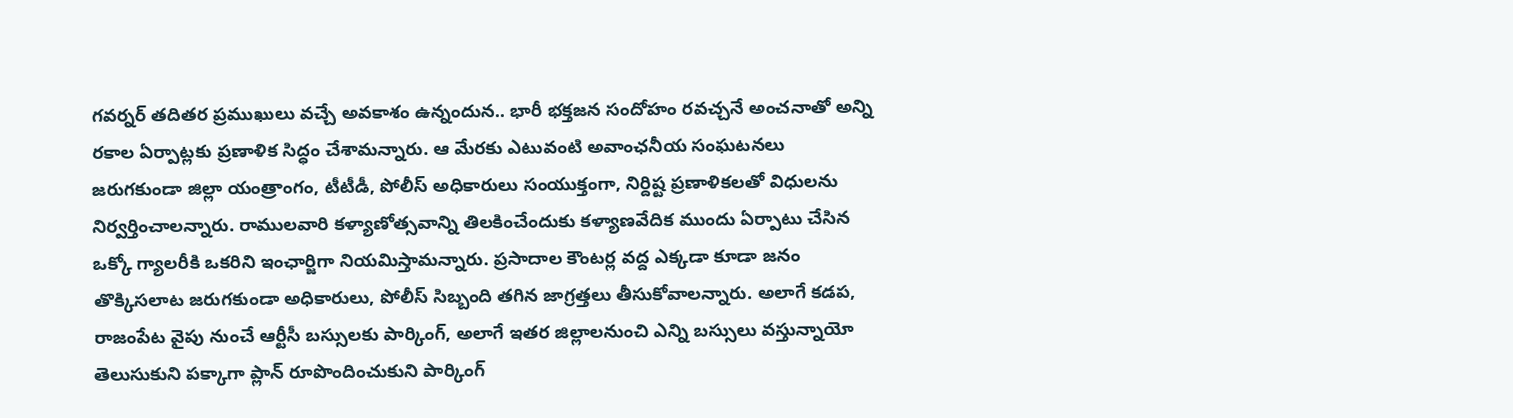గవర్నర్ తదితర ప్రముఖులు వచ్చే అవకాశం ఉన్నందున.. భారీ భక్తజన సందోహం రవచ్చనే అంచనాతో అన్ని రకాల ఏర్పాట్లకు ప్రణాళిక సిద్ధం చేశామన్నారు. ఆ మేరకు ఎటువంటి అవాంఛనీయ సంఘటనలు జరుగకుండా జిల్లా యంత్రాంగం, టీటీడీ, పోలీస్ అధికారులు సంయుక్తంగా, నిర్దిష్ట ప్రణాళికలతో విధులను నిర్వర్తించాలన్నారు. రాములవారి కళ్యాణోత్సవాన్ని తిలకించేందుకు కళ్యాణవేదిక ముందు ఏర్పాటు చేసిన ఒక్కో గ్యాలరీకి ఒకరిని ఇంఛార్జిగా నియమిస్తామన్నారు. ప్రసాదాల కౌంటర్ల వద్ద ఎక్కడా కూడా జనం తొక్కిసలాట జరుగకుండా అధికారులు, పోలీస్ సిబ్బంది తగిన జాగ్రత్తలు తీసుకోవాలన్నారు. అలాగే కడప, రాజంపేట వైపు నుంచే ఆర్టీసీ బస్సులకు పార్కింగ్, అలాగే ఇతర జిల్లాలనుంచి ఎన్ని బస్సులు వస్తున్నాయో తెలుసుకుని పక్కాగా ప్లాన్ రూపొందించుకుని పార్కింగ్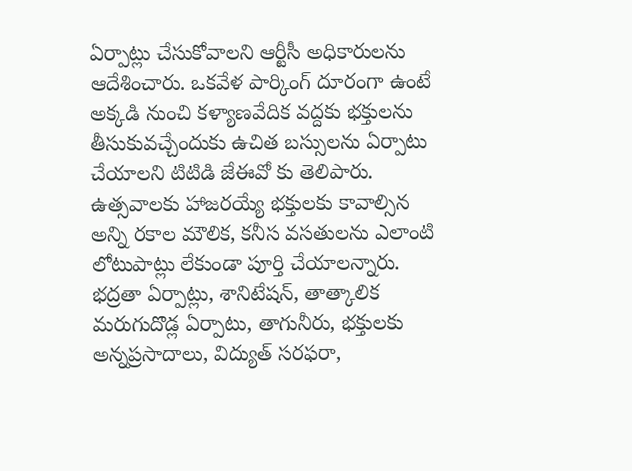ఏర్పాట్లు చేసుకోవాలని ఆర్టీసీ అధికారులను ఆదేశించారు. ఒకవేళ పార్కింగ్ దూరంగా ఉంటే అక్కడి నుంచి కళ్యాణవేదిక వద్దకు భక్తులను తీసుకువచ్చేందుకు ఉచిత బస్సులను ఏర్పాటు చేయాలని టిటిడి జేఈవో కు తెలిపారు. ఉత్సవాలకు హాజరయ్యే భక్తులకు కావాల్సిన అన్ని రకాల మౌలిక, కనీస వసతులను ఎలాంటి లోటుపాట్లు లేకుండా పూర్తి చేయాలన్నారు. భద్రతా ఏర్పాట్లు, శానిటేషన్, తాత్కాలిక మరుగుదొడ్ల ఏర్పాటు, తాగునీరు, భక్తులకు అన్నప్రసాదాలు, విద్యుత్ సరఫరా,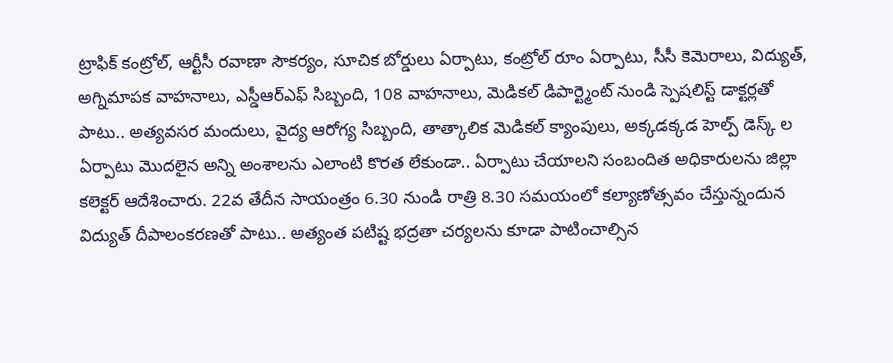ట్రాఫిక్ కంట్రోల్, ఆర్టీసీ రవాణా సౌకర్యం, సూచిక బోర్డులు ఏర్పాటు, కంట్రోల్ రూం ఏర్పాటు, సీసీ కెమెరాలు, విద్యుత్, అగ్నిమాపక వాహనాలు, ఎస్డీఆర్ఎఫ్ సిబ్బంది, 108 వాహనాలు, మెడికల్ డిపార్ట్మెంట్ నుండి స్పెషలిస్ట్ డాక్టర్లతో పాటు.. అత్యవసర మందులు, వైద్య ఆరోగ్య సిబ్బంది, తాత్కాలిక మెడికల్ క్యాంపులు, అక్కడక్కడ హెల్ప్ డెస్క్ ల ఏర్పాటు మొదలైన అన్ని అంశాలను ఎలాంటి కొరత లేకుండా.. ఏర్పాటు చేయాలని సంబందిత అధికారులను జిల్లా కలెక్టర్ ఆదేశించారు. 22వ తేదీన సాయంత్రం 6.30 నుండి రాత్రి 8.30 సమయంలో కల్యాణోత్సవం చేస్తున్నందున విద్యుత్ దీపాలంకరణతో పాటు.. అత్యంత పటిష్ట భద్రతా చర్యలను కూడా పాటించాల్సిన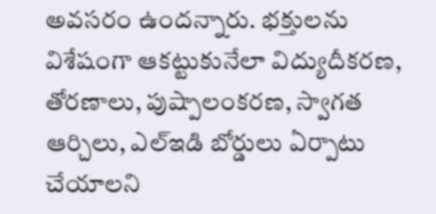అవసరం ఉందన్నారు. భక్తులను విశేషంగా ఆకట్టుకునేలా విద్యుదీకరణ, తోరణాలు, పుష్పాలంకరణ, స్వాగత ఆర్చిలు, ఎల్ఇడి బోర్డులు ఏర్పాటు చేయాలని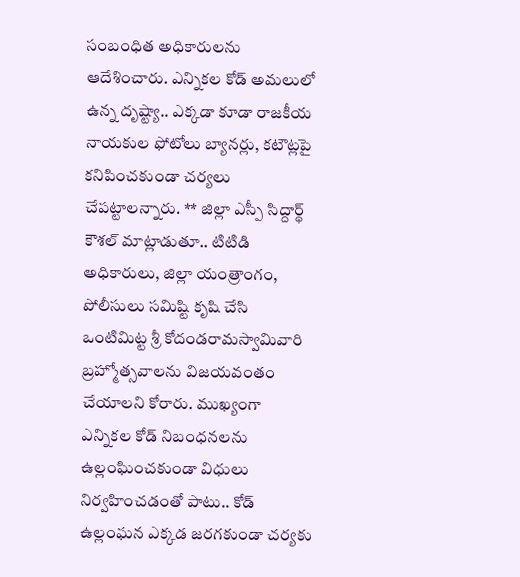సంబంధిత అధికారులను ఆదేశించారు. ఎన్నికల కోడ్ అమలులో ఉన్న దృష్ట్యా.. ఎక్కడా కూడా రాజకీయ నాయకుల ఫోటోలు బ్యానర్లు, కటౌట్లపై కనిపించకుండా చర్యలు చేపట్టాలన్నారు. ** జిల్లా ఎస్పీ సిద్దార్థ్ కౌశల్ మాట్లాడుతూ.. టిటిడి అధికారులు, జిల్లా యంత్రాంగం, పోలీసులు సమిష్టి కృషి చేసి ఒంటిమిట్ట శ్రీ కోదండరామస్వామివారి బ్రహ్మోత్సవాలను విజయవంతం చేయాలని కోరారు. ముఖ్యంగా ఎన్నికల కోడ్ నిబంధనలను ఉల్లంఘించకుండా విధులు నిర్వహించడంతో పాటు.. కోడ్ ఉల్లంఘన ఎక్కడ జరగకుండా చర్యకు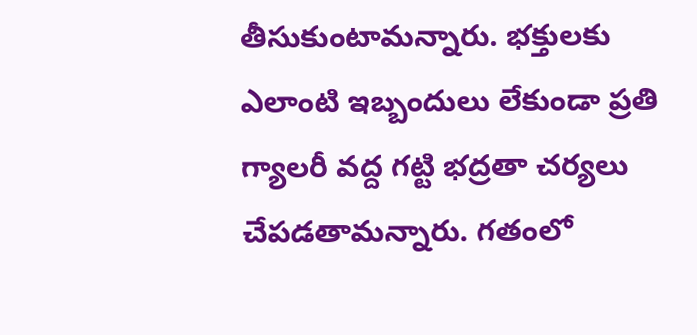తీసుకుంటామన్నారు. భక్తులకు ఎలాంటి ఇబ్బందులు లేకుండా ప్రతి గ్యాలరీ వద్ద గట్టి భద్రతా చర్యలు చేపడతామన్నారు. గతంలో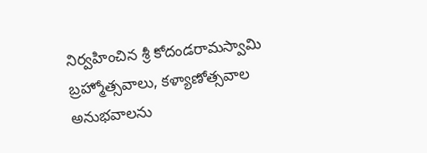నిర్వహించిన శ్రీ కోదండరామస్వామి బ్రహ్మోత్సవాలు, కళ్యాణోత్సవాల అనుభవాలను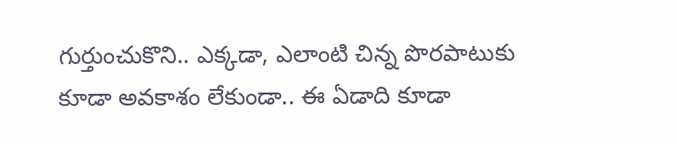గుర్తుంచుకొని.. ఎక్కడా, ఎలాంటి చిన్న పొరపాటుకు కూడా అవకాశం లేకుండా.. ఈ ఏడాది కూడా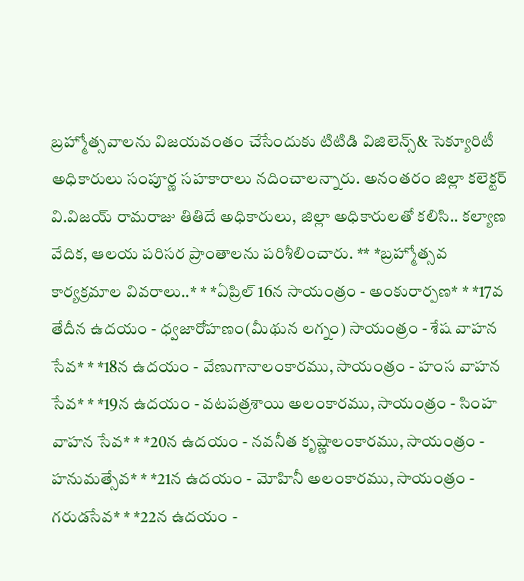బ్రహ్మోత్సవాలను విజయవంతం చేసేందుకు టిటిడి విజిలెన్స్& సెక్యూరిటీ అధికారులు సంపూర్ణ సహకారాలు నదించాలన్నారు. అనంతరం జిల్లా కలెక్టర్ వి.విజయ్ రామరాజు తితిదే అధికారులు, జిల్లా అధికారులతో కలిసి.. కల్యాణ వేదిక, ఆలయ పరిసర ప్రాంతాలను పరిశీలించారు. ** *బ్రహ్మోత్సవ కార్యక్రమాల వివరాలు..* * *ఏప్రిల్ 16న సాయంత్రం - అంకురార్పణ* * *17వ తేదీన ఉదయం - ధ్వజారోహణం(మీథున లగ్నం) సాయంత్రం - శేష వాహన సేవ* * *18న ఉదయం - వేణుగానాలంకారము, సాయంత్రం - హంస వాహన సేవ* * *19న ఉదయం - వటపత్రశాయి అలంకారము, సాయంత్రం - సింహ వాహన సేవ* * *20న ఉదయం - నవనీత కృష్ణాలంకారము, సాయంత్రం - హనుమత్సేవ* * *21న ఉదయం - మోహినీ అలంకారము, సాయంత్రం - గరుడసేవ* * *22న ఉదయం -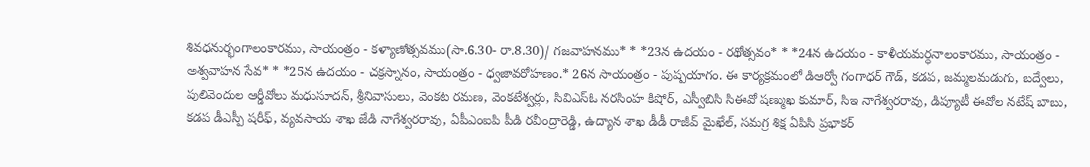శివధనుర్భంగాలంకారము, సాయంత్రం - కళ్యాణోత్సవము(సా.6.30- రా.8.30)/ గజవాహనము* * *23న ఉదయం - రథోత్సవం* * *24న ఉదయం - కాళీయమర్ధనాలంకారము, సాయంత్రం - అశ్వవాహన సేవ* * *25న ఉదయం - చక్రస్నానం, సాయంత్రం - ధ్వజావరోహణం.* 26న సాయంత్రం - పుష్పయాగం. ఈ కార్యక్రమంలో డిఆర్వో గంగాధర్ గౌడ్, కడప, జమ్మలమడుగు, బద్వేలు, పులివెందుల ఆర్డీవోలు మధుసూదన్, శ్రీనివాసులు, వెంకట రమణ, వెంకటేశ్వర్లు, సివిఎస్ఓ నరసింహ కిషోర్, ఎస్వీబిసి సిఈవో షణ్ముఖ కుమార్, సిఇ నాగేశ్వరరావు, డిప్యూటీ ఈవోల నటేష్ బాబు, కడప డీఎస్పీ షరీఫ్, వ్యవసాయ శాఖ జేడి నాగేశ్వరరావు, ఏపీఎంఐపి పీడి రవీంద్రారెడ్డి, ఉద్యాన శాఖ డీడీ రాజీవ్ మైఖేల్, సమగ్ర శిక్ష ఏపిసి ప్రభాకర్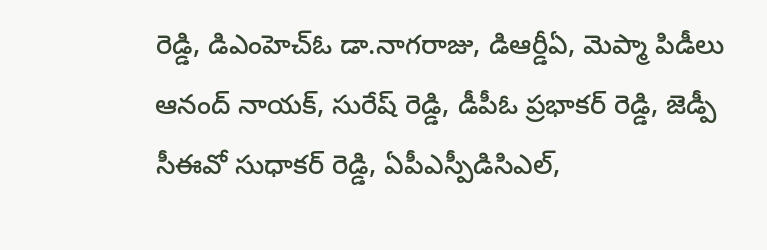రెడ్డి, డిఎంహెచ్ఓ డా.నాగరాజు, డిఆర్డీఏ, మెప్మా పిడీలు ఆనంద్ నాయక్, సురేష్ రెడ్డి, డీపీఓ ప్రభాకర్ రెడ్డి, జెడ్పీ సీఈవో సుధాకర్ రెడ్డి, ఏపీఎస్పీడిసిఎల్,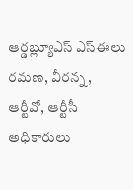ఆర్డబ్ల్యూఎస్ ఎస్ఈలు రమణ, వీరన్న, ఆర్టీవో, ఆర్టీసీ అధికారులు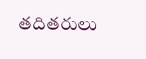తదితరులు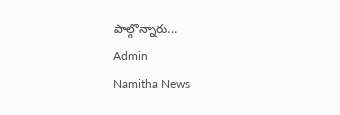పాల్గొన్నారు...
Admin
Namitha News